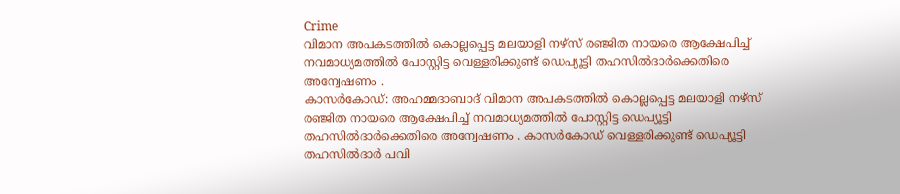Crime
വിമാന അപകടത്തിൽ കൊല്ലപ്പെട്ട മലയാളി നഴ്സ് രഞ്ജിത നായരെ ആക്ഷേപിച്ച് നവമാധ്യമത്തിൽ പോസ്റ്റിട്ട വെള്ളരിക്കുണ്ട് ഡെപ്യൂട്ടി തഹസിൽദാർക്കെതിരെ അന്വേഷണം .
കാസർകോഡ്: അഹമ്മദാബാദ് വിമാന അപകടത്തിൽ കൊല്ലപ്പെട്ട മലയാളി നഴ്സ് രഞ്ജിത നായരെ ആക്ഷേപിച്ച് നവമാധ്യമത്തിൽ പോസ്റ്റിട്ട ഡെപ്യൂട്ടി തഹസിൽദാർക്കെതിരെ അന്വേഷണം . കാസർകോഡ് വെള്ളരിക്കുണ്ട് ഡെപ്യൂട്ടി തഹസിൽദാർ പവി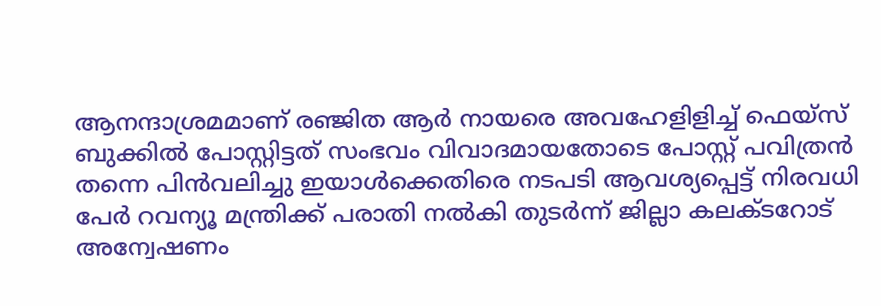ആനന്ദാശ്രമമാണ് രഞ്ജിത ആർ നായരെ അവഹേളിളിച്ച് ഫെയ്സ് ബുക്കിൽ പോസ്റ്റിട്ടത് സംഭവം വിവാദമായതോടെ പോസ്റ്റ് പവിത്രൻ തന്നെ പിൻവലിച്ചു ഇയാൾക്കെതിരെ നടപടി ആവശ്യപ്പെട്ട് നിരവധി പേർ റവന്യൂ മന്ത്രിക്ക് പരാതി നൽകി തുടർന്ന് ജില്ലാ കലക്ടറോട് അന്വേഷണം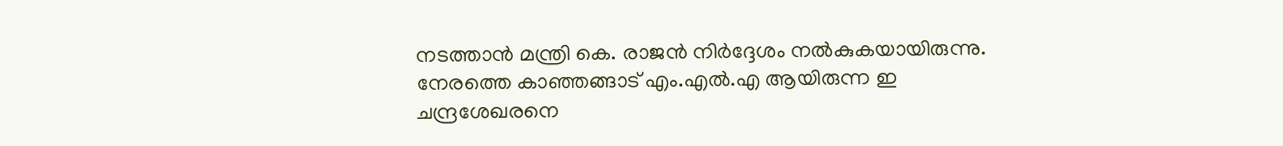നടത്താൻ മന്ത്രി കെ. രാജൻ നിർദ്ദേശം നൽകുകയായിരുന്നു.
നേരത്തെ കാഞ്ഞങ്ങാട് എം.എൽ.എ ആയിരുന്ന ഇ ചന്ദ്രശേഖരനെ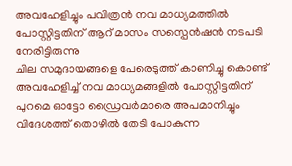അവഹേളിച്ചും പവിത്രൻ നവ മാധ്യമത്തിൽ പോസ്റ്റിട്ടതിന് ആറ് മാസം സസ്പെൻഷൻ നടപടി നേരിട്ടിരുന്നു
ചില സമുദായങ്ങളെ പേരെടുത്ത് കാണിച്ചു കൊണ്ട് അവഹേളിച്ച് നവ മാധ്യമങ്ങളിൽ പോസ്റ്റിട്ടതിന് പുറമെ ഓട്ടോ ഡ്രൈവർമാരെ അപമാനിച്ചും വിദേശത്ത് തൊഴിൽ തേടി പോകുന്ന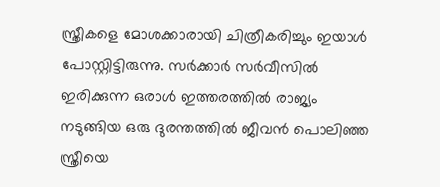സ്ത്രീകളെ മോശക്കാരായി ചിത്രീകരിച്ചും ഇയാൾ പോസ്റ്റിട്ടിരുന്നു. സർക്കാർ സർവീസിൽ ഇരിക്കുന്ന ഒരാൾ ഇത്തരത്തിൽ രാജ്യം നടുങ്ങിയ ഒരു ദുരന്തത്തിൽ ജീവൻ പൊലിഞ്ഞ സ്ത്രീയെ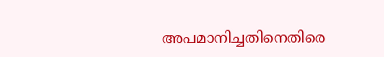അപമാനിച്ചതിനെതിരെ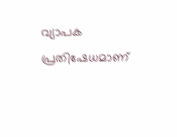വ്യാപക പ്രതിഷേധമാണ്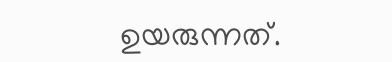ഉയരുന്നത്.